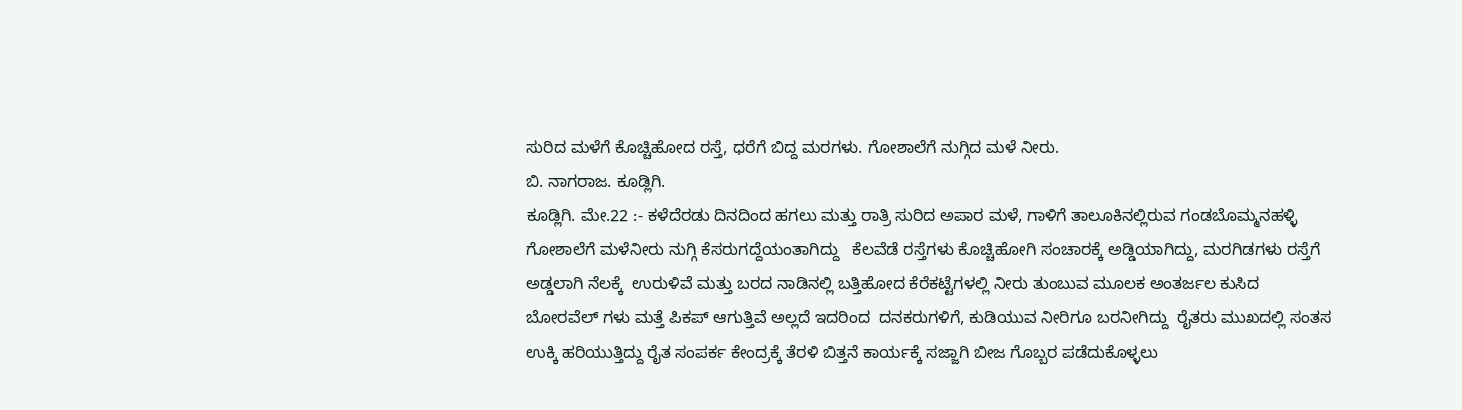ಸುರಿದ ಮಳೆಗೆ ಕೊಚ್ಚಿಹೋದ ರಸ್ತೆ, ಧರೆಗೆ ಬಿದ್ದ ಮರಗಳು. ಗೋಶಾಲೆಗೆ ನುಗ್ಗಿದ ಮಳೆ ನೀರು.
ಬಿ. ನಾಗರಾಜ. ಕೂಡ್ಲಿಗಿ.
ಕೂಡ್ಲಿಗಿ. ಮೇ.22 :- ಕಳೆದೆರಡು ದಿನದಿಂದ ಹಗಲು ಮತ್ತು ರಾತ್ರಿ ಸುರಿದ ಅಪಾರ ಮಳೆ, ಗಾಳಿಗೆ ತಾಲೂಕಿನಲ್ಲಿರುವ ಗಂಡಬೊಮ್ಮನಹಳ್ಳಿ ಗೋಶಾಲೆಗೆ ಮಳೆನೀರು ನುಗ್ಗಿ ಕೆಸರುಗದ್ದೆಯಂತಾಗಿದ್ದು   ಕೆಲವೆಡೆ ರಸ್ತೆಗಳು ಕೊಚ್ಚಿಹೋಗಿ ಸಂಚಾರಕ್ಕೆ ಅಡ್ಡಿಯಾಗಿದ್ದು, ಮರಗಿಡಗಳು ರಸ್ತೆಗೆ ಅಡ್ಡಲಾಗಿ ನೆಲಕ್ಕೆ  ಉರುಳಿವೆ ಮತ್ತು ಬರದ ನಾಡಿನಲ್ಲಿ ಬತ್ತಿಹೋದ ಕೆರೆಕಟ್ಟೆಗಳಲ್ಲಿ ನೀರು ತುಂಬುವ ಮೂಲಕ ಅಂತರ್ಜಲ ಕುಸಿದ ಬೋರವೆಲ್ ಗಳು ಮತ್ತೆ ಪಿಕಪ್ ಆಗುತ್ತಿವೆ ಅಲ್ಲದೆ ಇದರಿಂದ  ದನಕರುಗಳಿಗೆ, ಕುಡಿಯುವ ನೀರಿಗೂ ಬರನೀಗಿದ್ದು  ರೈತರು ಮುಖದಲ್ಲಿ ಸಂತಸ ಉಕ್ಕಿ ಹರಿಯುತ್ತಿದ್ದು ರೈತ ಸಂಪರ್ಕ ಕೇಂದ್ರಕ್ಕೆ ತೆರಳಿ ಬಿತ್ತನೆ ಕಾರ್ಯಕ್ಕೆ ಸಜ್ಜಾಗಿ ಬೀಜ ಗೊಬ್ಬರ ಪಡೆದುಕೊಳ್ಳಲು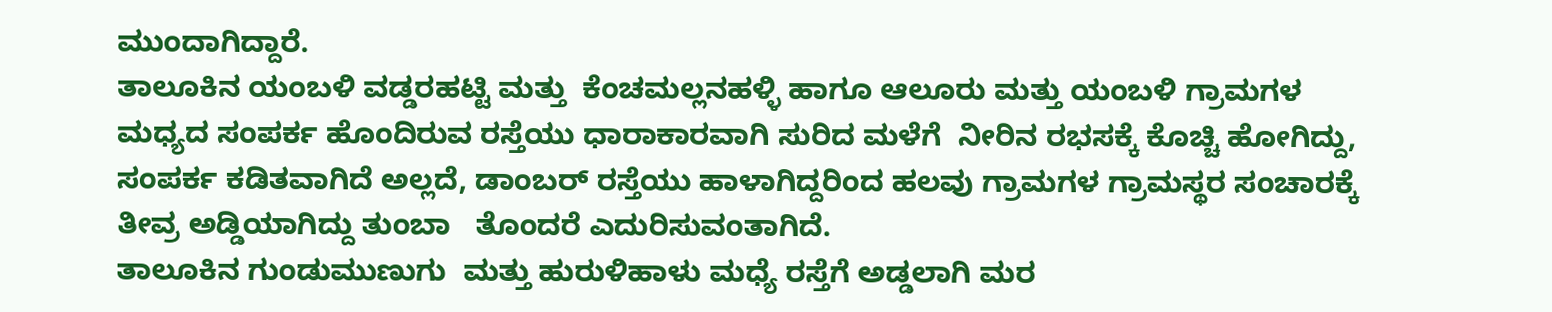ಮುಂದಾಗಿದ್ದಾರೆ.
ತಾಲೂಕಿನ ಯಂಬಳಿ ವಡ್ಡರಹಟ್ಟಿ ಮತ್ತು  ಕೆಂಚಮಲ್ಲನಹಳ್ಳಿ ಹಾಗೂ ಆಲೂರು ಮತ್ತು ಯಂಬಳಿ ಗ್ರಾಮಗಳ ಮಧ್ಯದ ಸಂಪರ್ಕ ಹೊಂದಿರುವ ರಸ್ತೆಯು ಧಾರಾಕಾರವಾಗಿ ಸುರಿದ ಮಳೆಗೆ  ನೀರಿನ ರಭಸಕ್ಕೆ ಕೊಚ್ಚಿ ಹೋಗಿದ್ದು, ಸಂಪರ್ಕ ಕಡಿತವಾಗಿದೆ ಅಲ್ಲದೆ, ಡಾಂಬರ್ ರಸ್ತೆಯು ಹಾಳಾಗಿದ್ದರಿಂದ ಹಲವು ಗ್ರಾಮಗಳ ಗ್ರಾಮಸ್ಥರ ಸಂಚಾರಕ್ಕೆ  ತೀವ್ರ ಅಡ್ಡಿಯಾಗಿದ್ದು ತುಂಬಾ   ತೊಂದರೆ ಎದುರಿಸುವಂತಾಗಿದೆ.
ತಾಲೂಕಿನ ಗುಂಡುಮುಣುಗು  ಮತ್ತು ಹುರುಳಿಹಾಳು ಮಧ್ಯೆ ರಸ್ತೆಗೆ ಅಡ್ಡಲಾಗಿ ಮರ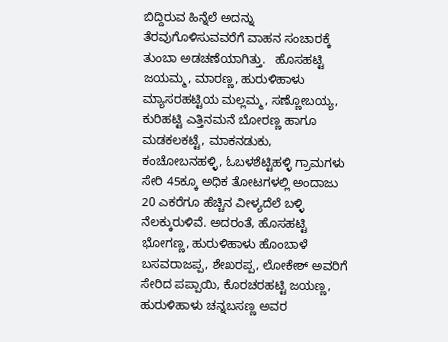ಬಿದ್ದಿರುವ ಹಿನ್ನೆಲೆ ಅದನ್ನು ತೆರವುಗೊಳಿಸುವವರೆಗೆ ವಾಹನ ಸಂಚಾರಕ್ಕೆ ತುಂಬಾ ಅಡಚಣೆಯಾಗಿತ್ತು.   ಹೊಸಹಟ್ಟಿ ಜಯಮ್ಮ, ಮಾರಣ್ಣ, ಹುರುಳಿಹಾಳು ಮ್ಯಾಸರಹಟ್ಟಿಯ ಮಲ್ಲಮ್ಮ, ಸಣ್ಣೋಬಯ್ಯ, ಕುರಿಹಟ್ಟಿ ಎತ್ತಿನಮನೆ ಬೋರಣ್ಣ ಹಾಗೂ ಮಡಕಲಕಟ್ಟೆ, ಮಾಕನಡುಕು, ಕಂಚೋಬನಹಳ್ಳಿ, ಓಬಳಶೆಟ್ಟಿಹಳ್ಳಿ ಗ್ರಾಮಗಳು ಸೇರಿ 45ಕ್ಕೂ ಅಧಿಕ ತೋಟಗಳಲ್ಲಿ ಅಂದಾಜು 20 ಎಕರೆಗೂ ಹೆಚ್ಚಿನ ವೀಳ್ಯದೆಲೆ ಬಳ್ಳಿ ನೆಲಕ್ಕುರುಳಿವೆ. ಅದರಂತೆ, ಹೊಸಹಟ್ಟಿ ಭೋಗಣ್ಣ, ಹುರುಳಿಹಾಳು ಹೊಂಬಾಳೆ ಬಸವರಾಜಪ್ಪ, ಶೇಖರಪ್ಪ, ಲೋಕೇಶ್ ಅವರಿಗೆ ಸೇರಿದ ಪಪ್ಪಾಯಿ, ಕೊರಚರಹಟ್ಟಿ ಜಯಣ್ಣ, ಹುರುಳಿಹಾಳು ಚನ್ನಬಸಣ್ಣ ಅವರ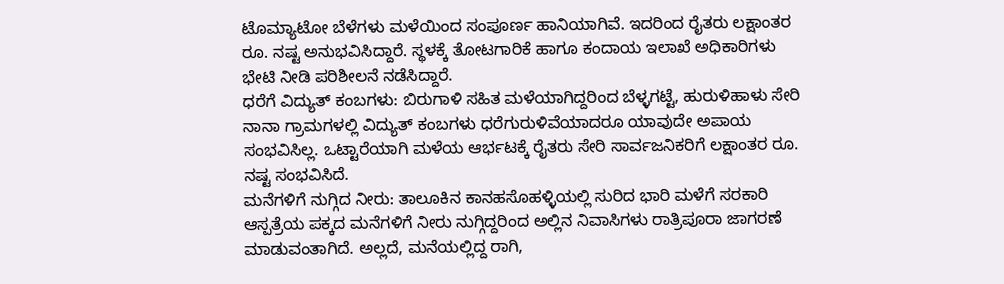ಟೊಮ್ಯಾಟೋ ಬೆಳೆಗಳು ಮಳೆಯಿಂದ ಸಂಪೂರ್ಣ ಹಾನಿಯಾಗಿವೆ. ಇದರಿಂದ ರೈತರು ಲಕ್ಷಾಂತರ ರೂ. ನಷ್ಟ ಅನುಭವಿಸಿದ್ದಾರೆ. ಸ್ಥಳಕ್ಕೆ ತೋಟಗಾರಿಕೆ ಹಾಗೂ ಕಂದಾಯ ಇಲಾಖೆ ಅಧಿಕಾರಿಗಳು ಭೇಟಿ ನೀಡಿ ಪರಿಶೀಲನೆ ನಡೆಸಿದ್ದಾರೆ.
ಧರೆಗೆ ವಿದ್ಯುತ್ ಕಂಬಗಳು: ಬಿರುಗಾಳಿ ಸಹಿತ ಮಳೆಯಾಗಿದ್ದರಿಂದ ಬೆಳ್ಳಗಟ್ಟೆ, ಹುರುಳಿಹಾಳು ಸೇರಿ ನಾನಾ ಗ್ರಾಮಗಳಲ್ಲಿ ವಿದ್ಯುತ್ ಕಂಬಗಳು ಧರೆಗುರುಳಿವೆಯಾದರೂ ಯಾವುದೇ ಅಪಾಯ ಸಂಭವಿಸಿಲ್ಲ. ಒಟ್ಟಾರೆಯಾಗಿ ಮಳೆಯ ಆರ್ಭಟಕ್ಕೆ ರೈತರು ಸೇರಿ ಸಾರ್ವಜನಿಕರಿಗೆ ಲಕ್ಷಾಂತರ ರೂ. ನಷ್ಟ ಸಂಭವಿಸಿದೆ.
ಮನೆಗಳಿಗೆ ನುಗ್ಗಿದ ನೀರು: ತಾಲೂಕಿನ ಕಾನಹಸೊಹಳ್ಳಿಯಲ್ಲಿ ಸುರಿದ ಭಾರಿ ಮಳೆಗೆ ಸರಕಾರಿ ಆಸ್ಪತ್ರೆಯ ಪಕ್ಕದ ಮನೆಗಳಿಗೆ ನೀರು ನುಗ್ಗಿದ್ದರಿಂದ ಅಲ್ಲಿನ ನಿವಾಸಿಗಳು ರಾತ್ರಿಪೂರಾ ಜಾಗರಣೆ ಮಾಡುವಂತಾಗಿದೆ. ಅಲ್ಲದೆ, ಮನೆಯಲ್ಲಿದ್ದ ರಾಗಿ,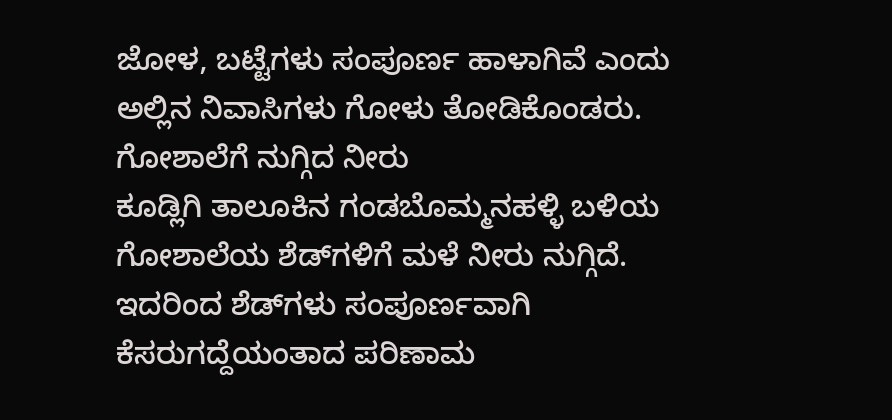ಜೋಳ, ಬಟ್ಟೆಗಳು ಸಂಪೂರ್ಣ ಹಾಳಾಗಿವೆ ಎಂದು ಅಲ್ಲಿನ ನಿವಾಸಿಗಳು ಗೋಳು ತೋಡಿಕೊಂಡರು.
ಗೋಶಾಲೆಗೆ ನುಗ್ಗಿದ ನೀರು
ಕೂಡ್ಲಿಗಿ ತಾಲೂಕಿನ ಗಂಡಬೊಮ್ಮನಹಳ್ಳಿ ಬಳಿಯ ಗೋಶಾಲೆಯ ಶೆಡ್‌ಗಳಿಗೆ ಮಳೆ ನೀರು ನುಗ್ಗಿದೆ. ಇದರಿಂದ ಶೆಡ್‌ಗಳು ಸಂಪೂರ್ಣವಾಗಿ ಕೆಸರುಗದ್ದೆಯಂತಾದ ಪರಿಣಾಮ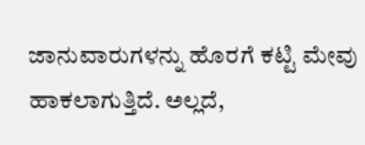ಜಾನುವಾರುಗಳನ್ನು ಹೊರಗೆ ಕಟ್ಟಿ ಮೇವು ಹಾಕಲಾಗುತ್ತಿದೆ. ಅಲ್ಲದೆ,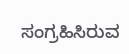ಸಂಗ್ರಹಿಸಿರುವ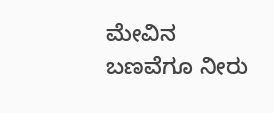ಮೇವಿನ ಬಣವೆಗೂ ನೀರು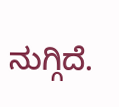ನುಗ್ಗಿದೆ.